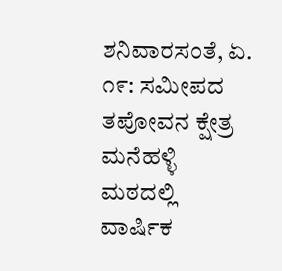ಶನಿವಾರಸಂತೆ, ಏ. ೧೯: ಸಮೀಪದ ತಪೋವನ ಕ್ಷೇತ್ರ ಮನೆಹಳ್ಳಿ ಮಠದಲ್ಲಿ ವಾರ್ಷಿಕ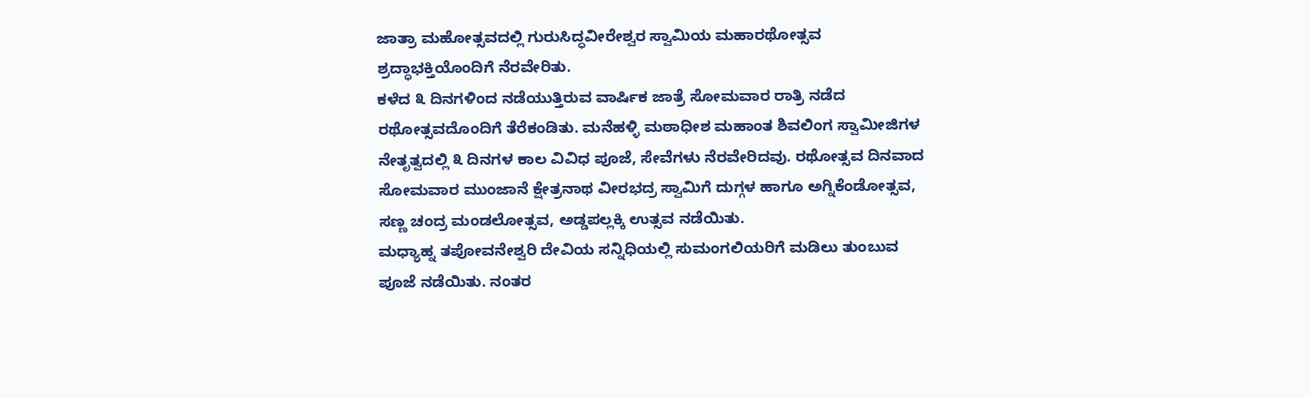ಜಾತ್ರಾ ಮಹೋತ್ಸವದಲ್ಲಿ ಗುರುಸಿದ್ಧವೀರೇಶ್ವರ ಸ್ವಾಮಿಯ ಮಹಾರಥೋತ್ಸವ ಶ್ರದ್ಧಾಭಕ್ತಿಯೊಂದಿಗೆ ನೆರವೇರಿತು.
ಕಳೆದ ೩ ದಿನಗಳಿಂದ ನಡೆಯುತ್ತಿರುವ ವಾರ್ಷಿಕ ಜಾತ್ರೆ ಸೋಮವಾರ ರಾತ್ರಿ ನಡೆದ ರಥೋತ್ಸವದೊಂದಿಗೆ ತೆರೆಕಂಡಿತು. ಮನೆಹಳ್ಳಿ ಮಠಾಧೀಶ ಮಹಾಂತ ಶಿವಲಿಂಗ ಸ್ವಾಮೀಜಿಗಳ ನೇತೃತ್ವದಲ್ಲಿ ೩ ದಿನಗಳ ಕಾಲ ವಿವಿಧ ಪೂಜೆ, ಸೇವೆಗಳು ನೆರವೇರಿದವು. ರಥೋತ್ಸವ ದಿನವಾದ ಸೋಮವಾರ ಮುಂಜಾನೆ ಕ್ಷೇತ್ರನಾಥ ವೀರಭದ್ರ ಸ್ವಾಮಿಗೆ ದುಗ್ಗಳ ಹಾಗೂ ಅಗ್ನಿಕೆಂಡೋತ್ಸವ, ಸಣ್ಣ ಚಂದ್ರ ಮಂಡಲೋತ್ಸವ, ಅಡ್ಡಪಲ್ಲಕ್ಕಿ ಉತ್ಸವ ನಡೆಯಿತು.
ಮಧ್ಯಾಹ್ನ ತಪೋವನೇಶ್ವರಿ ದೇವಿಯ ಸನ್ನಿಧಿಯಲ್ಲಿ ಸುಮಂಗಲಿಯರಿಗೆ ಮಡಿಲು ತುಂಬುವ ಪೂಜೆ ನಡೆಯಿತು. ನಂತರ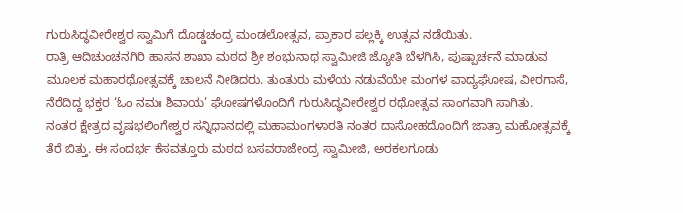ಗುರುಸಿದ್ಧವೀರೇಶ್ವರ ಸ್ವಾಮಿಗೆ ದೊಡ್ಡಚಂದ್ರ ಮಂಡಲೋತ್ಸವ, ಪ್ರಾಕಾರ ಪಲ್ಲಕ್ಕಿ ಉತ್ಸವ ನಡೆಯಿತು.
ರಾತ್ರಿ ಆದಿಚುಂಚನಗಿರಿ ಹಾಸನ ಶಾಖಾ ಮಠದ ಶ್ರೀ ಶಂಭುನಾಥ ಸ್ವಾಮೀಜಿ ಜ್ಯೋತಿ ಬೆಳಗಿಸಿ, ಪುಷ್ಪಾರ್ಚನೆ ಮಾಡುವ ಮೂಲಕ ಮಹಾರಥೋತ್ಸವಕ್ಕೆ ಚಾಲನೆ ನೀಡಿದರು. ತುಂತುರು ಮಳೆಯ ನಡುವೆಯೇ ಮಂಗಳ ವಾದ್ಯಘೋಷ, ವೀರಗಾಸೆ, ನೆರೆದಿದ್ದ ಭಕ್ತರ ‘ಓಂ ನಮಃ ಶಿವಾಯ’ ಘೋಷಗಳೊಂದಿಗೆ ಗುರುಸಿದ್ಧವೀರೇಶ್ವರ ರಥೋತ್ಸವ ಸಾಂಗವಾಗಿ ಸಾಗಿತು.
ನಂತರ ಕ್ಷೇತ್ರದ ವೃಷಭಲಿಂಗೇಶ್ವರ ಸನ್ನಿಧಾನದಲ್ಲಿ ಮಹಾಮಂಗಳಾರತಿ ನಂತರ ದಾಸೋಹದೊಂದಿಗೆ ಜಾತ್ರಾ ಮಹೋತ್ಸವಕ್ಕೆ ತೆರೆ ಬಿತ್ತು. ಈ ಸಂದರ್ಭ ಕೆಸವತ್ತೂರು ಮಠದ ಬಸವರಾಜೇಂದ್ರ ಸ್ವಾಮೀಜಿ, ಅರಕಲಗೂಡು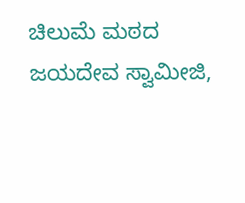ಚಿಲುಮೆ ಮಠದ ಜಯದೇವ ಸ್ವಾಮೀಜಿ,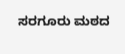ಸರಗೂರು ಮಠದ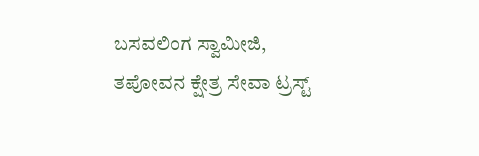ಬಸವಲಿಂಗ ಸ್ವಾಮೀಜಿ, ತಪೋವನ ಕ್ಷೇತ್ರ ಸೇವಾ ಟ್ರಸ್ಟ್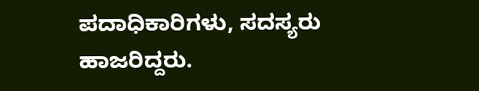ಪದಾಧಿಕಾರಿಗಳು, ಸದಸ್ಯರು ಹಾಜರಿದ್ದರು.